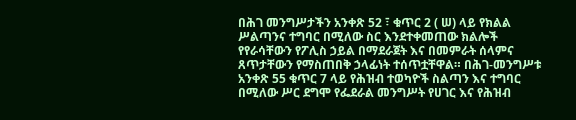በሕገ መንግሥታችን አንቀጽ 52 ፣ ቁጥር 2 ( ሠ) ላይ የክልል ሥልጣንና ተግባር በሚለው ስር እንደተቀመጠው ክልሎች የየራሳቸውን የፖሊስ ኃይል በማደራጀት እና በመምራት ሰላምና ጸጥታቸውን የማስጠበቅ ኃላፊነት ተሰጥቷቸዋል። በሕገ-መንግሥቱ አንቀጽ 55 ቁጥር 7 ላይ የሕዝብ ተወካዮች ስልጣን እና ተግባር በሚለው ሥር ደግሞ የፌደራል መንግሥት የሀገር እና የሕዝብ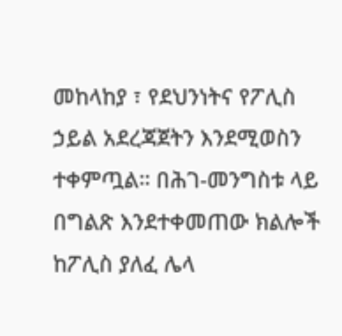መከላከያ ፣ የደህንነትና የፖሊስ ኃይል አደረጃጀትን እንደሚወስን ተቀምጧል። በሕገ-መንግስቱ ላይ በግልጽ እንደተቀመጠው ክልሎች ከፖሊስ ያለፈ ሌላ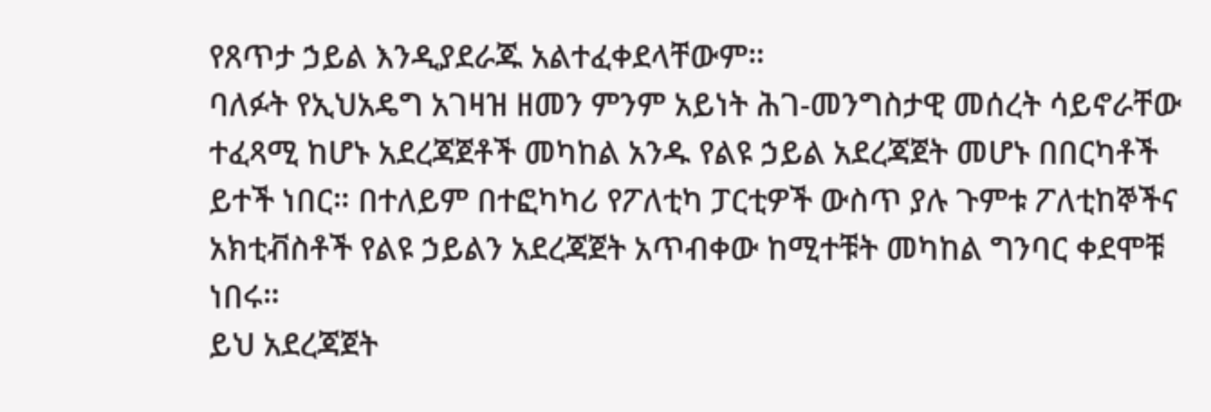የጸጥታ ኃይል እንዲያደራጁ አልተፈቀደላቸውም።
ባለፉት የኢህአዴግ አገዛዝ ዘመን ምንም አይነት ሕገ-መንግስታዊ መሰረት ሳይኖራቸው ተፈጻሚ ከሆኑ አደረጃጀቶች መካከል አንዱ የልዩ ኃይል አደረጃጀት መሆኑ በበርካቶች ይተች ነበር። በተለይም በተፎካካሪ የፖለቲካ ፓርቲዎች ውስጥ ያሉ ጉምቱ ፖለቲከኞችና አክቲቭስቶች የልዩ ኃይልን አደረጃጀት አጥብቀው ከሚተቹት መካከል ግንባር ቀደሞቹ ነበሩ።
ይህ አደረጃጀት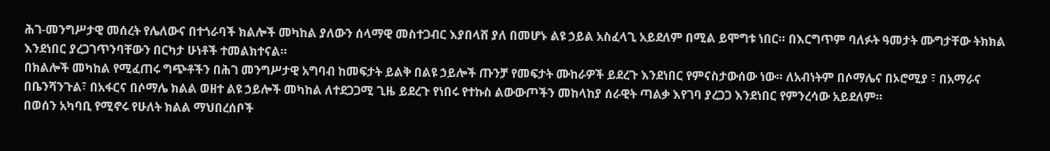ሕገ-መንግሥታዊ መሰረት የሌለውና በተጎራባች ክልሎች መካከል ያለውን ሰላማዊ መስተጋብር እያበላሸ ያለ በመሆኑ ልዩ ኃይል አስፈላጊ አይደለም በሚል ይሞግቱ ነበር። በእርግጥም ባለፉት ዓመታት ሙግታቸው ትክክል እንደነበር ያረጋገጥንባቸውን በርካታ ሁነቶች ተመልክተናል።
በክልሎች መካከል የሚፈጠሩ ግጭቶችን በሕገ መንግሥታዊ አግባብ ከመፍታት ይልቅ በልዩ ኃይሎች ጡንቻ የመፍታት ሙከራዎች ይደረጉ እንደነበር የምናስታውሰው ነው። ለአብነትም በሶማሌና በኦሮሚያ ፣ በአማራና በቤንሻንጉል፣ በአፋርና በሶማሌ ክልል ወዘተ ልዩ ኃይሎች መካከል ለተደጋጋሚ ጊዜ ይደረጉ የነበሩ የተኩስ ልውውጦችን መከላከያ ሰራዊት ጣልቃ እየገባ ያረጋጋ እንደነበር የምንረሳው አይደለም።
በወሰን አካባቢ የሚኖሩ የሁለት ክልል ማህበረሰቦች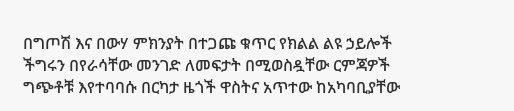በግጦሽ እና በውሃ ምክንያት በተጋጩ ቁጥር የክልል ልዩ ኃይሎች ችግሩን በየራሳቸው መንገድ ለመፍታት በሚወስዷቸው ርምጃዎች ግጭቶቹ እየተባባሱ በርካታ ዜጎች ዋስትና አጥተው ከአካባቢያቸው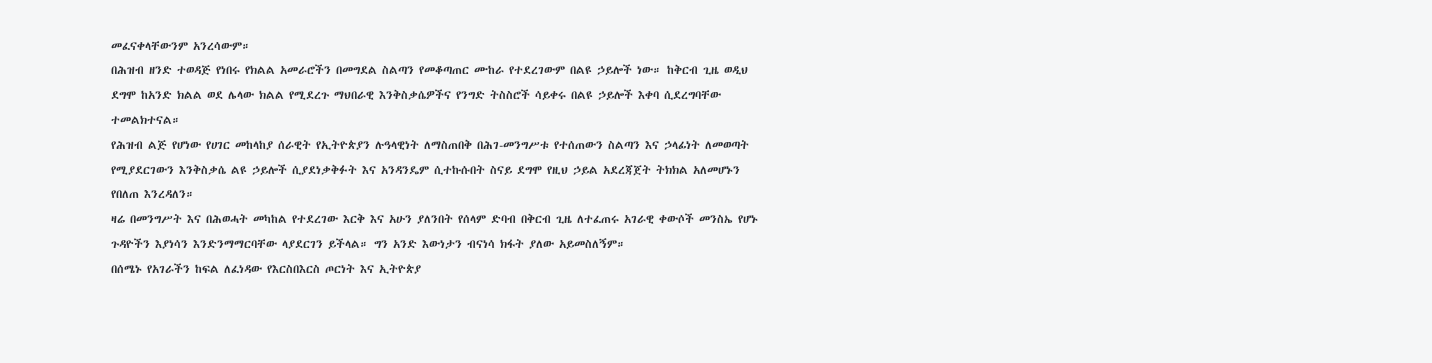መፈናቀላቸውንም አንረሳውም።
በሕዝብ ዘንድ ተወዳጅ የነበሩ የክልል አመራሮችን በመግደል ስልጣን የመቆጣጠር ሙከራ የተደረገውም በልዩ ኃይሎች ነው። ከቅርብ ጊዜ ወዲህ ደግሞ ከአንድ ክልል ወደ ሌላው ክልል የሚደረጉ ማህበራዊ እንቅስቃሴዎችና የንግድ ትስስሮች ሳይቀሩ በልዩ ኃይሎች እቀባ ሲደረግባቸው ተመልክተናል።
የሕዝብ ልጅ የሆነው የሀገር መከላከያ ሰራዊት የኢትዮጵያን ሉዓላዊነት ለማስጠበቅ በሕገ-መንግሥቱ የተሰጠውን ስልጣን እና ኃላፊነት ለመወጣት የሚያደርገውን እንቅስቃሴ ልዩ ኃይሎች ሲያደነቃቅፉት እና አንዳንዴም ሲተኩሱበት ስናይ ደግሞ የዚህ ኃይል አደረጃጀት ትክክል አለመሆኑን የበለጠ እንረዳለን።
ዛሬ በመንግሥት እና በሕወሓት መካከል የተደረገው እርቅ እና አሁን ያለንበት የሰላም ድባብ በቅርብ ጊዜ ለተፈጠሩ አገራዊ ቀውሶች መንስኤ የሆኑ ጉዳዮችን እያነሳን እንድንማማርባቸው ላያደርገን ይችላል። ግን አንድ እውነታን ብናነሳ ክፋት ያለው አይመስለኝም።
በሰሜኑ የአገራችን ከፍል ለፈነዳው የእርስበእርስ ጦርነት እና ኢትዮጵያ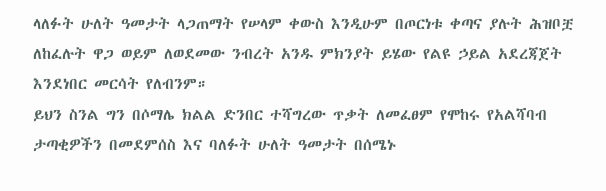ላለፉት ሁለት ዓመታት ላጋጠማት የሠላም ቀውስ እንዲሁም በጦርነቱ ቀጣና ያሉት ሕዝቦቿ ለከፈሉት ዋጋ ወይም ለወደመው ንብረት አንዱ ምክንያት ይሄው የልዩ ኃይል አደረጃጀት እንደነበር መርሳት የለብንም።
ይህን ስንል ግን በሶማሌ ክልል ድንበር ተሻግረው ጥቃት ለመፈፀም የሞከሩ የአልሻባብ ታጣቂዎችን በመደምሰስ እና ባለፉት ሁለት ዓመታት በሰሜኑ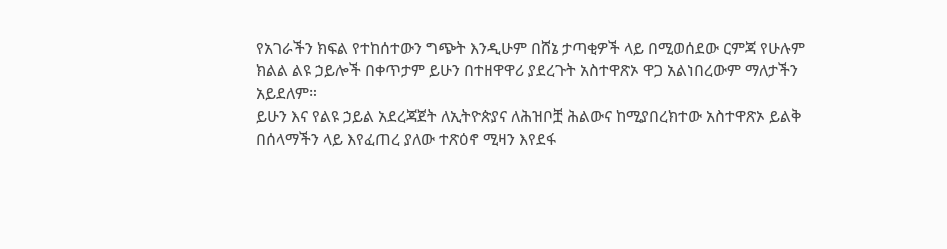የአገራችን ክፍል የተከሰተውን ግጭት እንዲሁም በሸኔ ታጣቂዎች ላይ በሚወሰደው ርምጃ የሁሉም ክልል ልዩ ኃይሎች በቀጥታም ይሁን በተዘዋዋሪ ያደረጉት አስተዋጽኦ ዋጋ አልነበረውም ማለታችን አይደለም።
ይሁን እና የልዩ ኃይል አደረጃጀት ለኢትዮጵያና ለሕዝቦቿ ሕልውና ከሚያበረክተው አስተዋጽኦ ይልቅ በሰላማችን ላይ እየፈጠረ ያለው ተጽዕኖ ሚዛን እየደፋ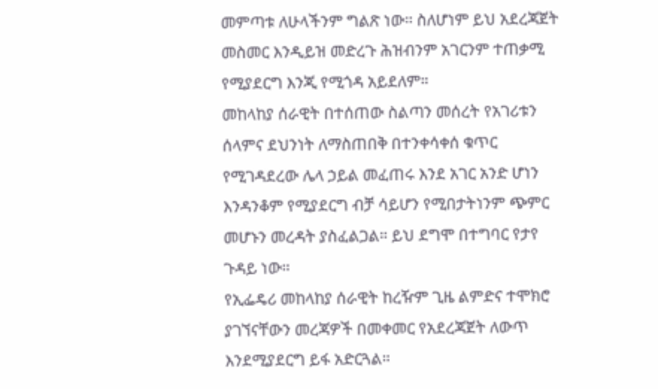መምጣቱ ለሁላችንም ግልጽ ነው። ስለሆነም ይህ አደረጃጀት መስመር እንዲይዝ መድረጉ ሕዝብንም አገርንም ተጠቃሚ የሚያደርግ እንጂ የሚጎዳ አይደለም።
መከላከያ ሰራዊት በተሰጠው ስልጣን መሰረት የአገሪቱን ሰላምና ደህንነት ለማስጠበቅ በተንቀሳቀሰ ቁጥር የሚገዳደረው ሌላ ኃይል መፈጠሩ እንደ አገር አንድ ሆነን እንዳንቆም የሚያደርግ ብቻ ሳይሆን የሚበታትነንም ጭምር መሆኑን መረዳት ያስፈልጋል። ይህ ደግሞ በተግባር የታየ ጉዳይ ነው።
የኢፌዴሪ መከላከያ ሰራዊት ከረዥም ጊዜ ልምድና ተሞክሮ ያገኘናቸውን መረጃዎች በመቀመር የአደረጃጀት ለውጥ እንደሚያደርግ ይፋ አድርጓል።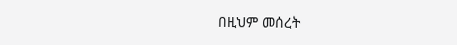በዚህም መሰረት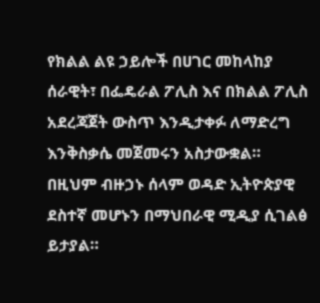የክልል ልዩ ኃይሎች በሀገር መከላከያ ሰራዊት፣ በፌዴራል ፖሊስ እና በክልል ፖሊስ አደረጃጀት ውስጥ እንዲታቀፉ ለማድረግ እንቅስቃሴ መጀመሩን አስታውቋል።
በዚህም ብዙኃኑ ሰላም ወዳድ ኢትዮጵያዊ ደስተኛ መሆኑን በማህበራዊ ሚዲያ ሲገልፅ ይታያል።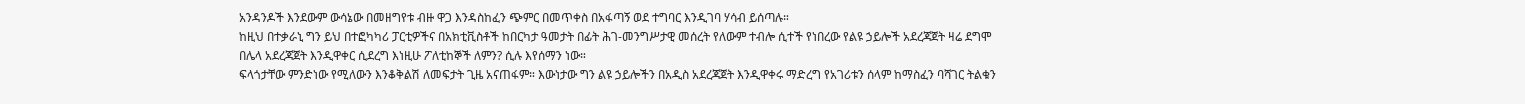አንዳንዶች እንደውም ውሳኔው በመዘግየቱ ብዙ ዋጋ እንዳስከፈን ጭምር በመጥቀስ በአፋጣኝ ወደ ተግባር እንዲገባ ሃሳብ ይሰጣሉ።
ከዚህ በተቃራኒ ግን ይህ በተፎካካሪ ፓርቲዎችና በአክቲቪስቶች ከበርካታ ዓመታት በፊት ሕገ-መንግሥታዊ መሰረት የለውም ተብሎ ሲተች የነበረው የልዩ ኃይሎች አደረጃጀት ዛሬ ደግሞ በሌላ አደረጃጀት እንዲዋቀር ሲደረግ እነዚሁ ፖለቲከኞች ለምን? ሲሉ እየሰማን ነው።
ፍላጎታቸው ምንድነው የሚለውን እንቆቅልሽ ለመፍታት ጊዜ አናጠፋም። እውነታው ግን ልዩ ኃይሎችን በአዲስ አደረጃጀት እንዲዋቀሩ ማድረግ የአገሪቱን ሰላም ከማስፈን ባሻገር ትልቁን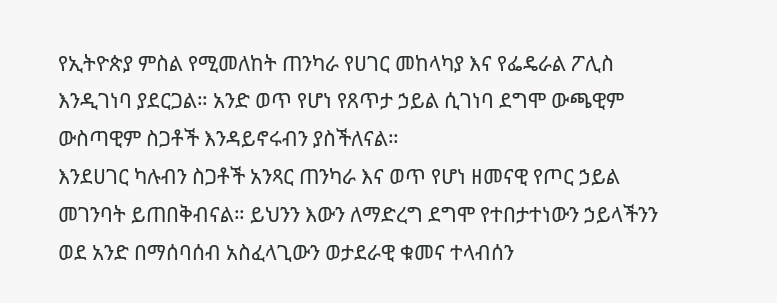የኢትዮጵያ ምስል የሚመለከት ጠንካራ የሀገር መከላካያ እና የፌዴራል ፖሊስ እንዲገነባ ያደርጋል። አንድ ወጥ የሆነ የጸጥታ ኃይል ሲገነባ ደግሞ ውጫዊም ውስጣዊም ስጋቶች እንዳይኖሩብን ያስችለናል።
እንደሀገር ካሉብን ስጋቶች አንጻር ጠንካራ እና ወጥ የሆነ ዘመናዊ የጦር ኃይል መገንባት ይጠበቅብናል። ይህንን እውን ለማድረግ ደግሞ የተበታተነውን ኃይላችንን ወደ አንድ በማሰባሰብ አስፈላጊውን ወታደራዊ ቁመና ተላብሰን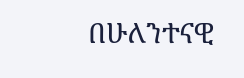በሁለንተናዊ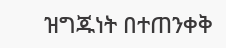ዝግጁነት በተጠንቀቅ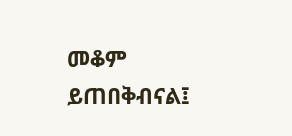መቆም ይጠበቅብናል፤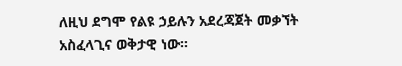ለዚህ ደግሞ የልዩ ኃይሉን አደረጃጀት መቃኘት አስፈላጊና ወቅታዊ ነው።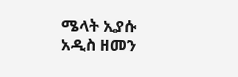ሜላት ኢያሱ
አዲስ ዘመን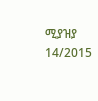ሚያዝያ 14/2015